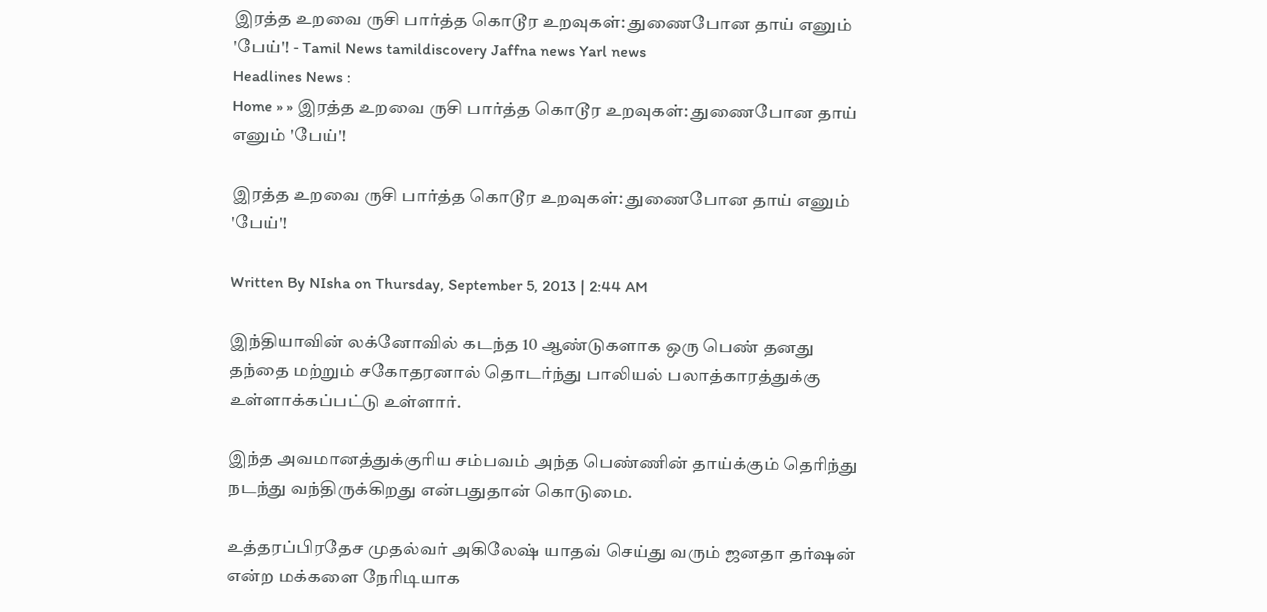இரத்த உறவை ருசி பார்த்த கொடூர உறவுகள்: துணைபோன தாய் எனும் 'பேய்'! - Tamil News tamildiscovery Jaffna news Yarl news
Headlines News :
Home » » இரத்த உறவை ருசி பார்த்த கொடூர உறவுகள்: துணைபோன தாய் எனும் 'பேய்'!

இரத்த உறவை ருசி பார்த்த கொடூர உறவுகள்: துணைபோன தாய் எனும் 'பேய்'!

Written By NIsha on Thursday, September 5, 2013 | 2:44 AM

இந்தியாவின் லக்னோவில் கடந்த 10 ஆண்டுகளாக ஒரு பெண் தனது தந்தை மற்றும் சகோதரனால் தொடர்ந்து பாலியல் பலாத்காரத்துக்கு உள்ளாக்கப்பட்டு உள்ளார்.

இந்த அவமானத்துக்குரிய சம்பவம் அந்த பெண்ணின் தாய்க்கும் தெரிந்து நடந்து வந்திருக்கிறது என்பதுதான் கொடுமை.

உத்தரப்பிரதேச முதல்வர் அகிலேஷ் யாதவ் செய்து வரும் ஜனதா தர்ஷன் என்ற மக்களை நேரிடியாக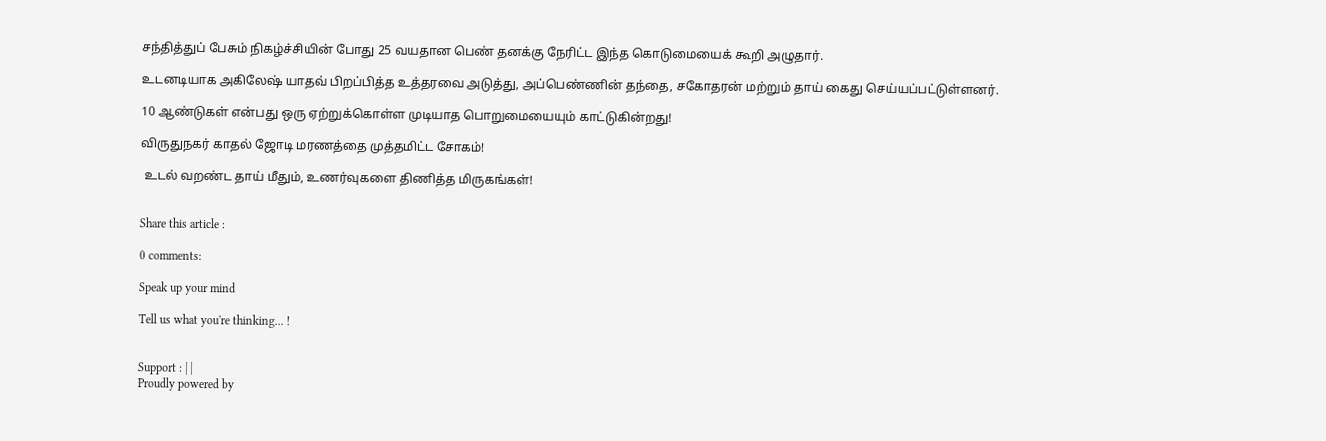சந்தித்துப் பேசும் நிகழ்ச்சியின் போது 25 வயதான பெண் தனக்கு நேரிட்ட இந்த கொடுமையைக் கூறி அழுதார்.

உடனடியாக அகிலேஷ் யாதவ் பிறப்பித்த உத்தரவை அடுத்து, அப்பெண்ணின் தந்தை, சகோதரன் மற்றும் தாய் கைது செய்யப்பட்டுள்ளனர்.

10 ஆண்டுகள் என்பது ஒரு ஏற்றுக்கொள்ள முடியாத பொறுமையையும் காட்டுகின்றது!

விருதுநகர் காதல் ஜோடி மரணத்தை முத்தமிட்ட சோகம்!

 உடல் வறண்ட தாய் மீதும், உணர்வுகளை திணித்த மிருகங்கள்!


Share this article :

0 comments:

Speak up your mind

Tell us what you're thinking... !


Support : | |
Proudly powered by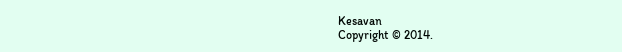Kesavan
Copyright © 2014.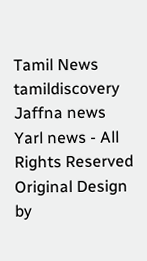Tamil News tamildiscovery Jaffna news Yarl news - All Rights Reserved
Original Design by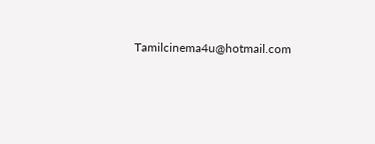Tamilcinema4u@hotmail.com